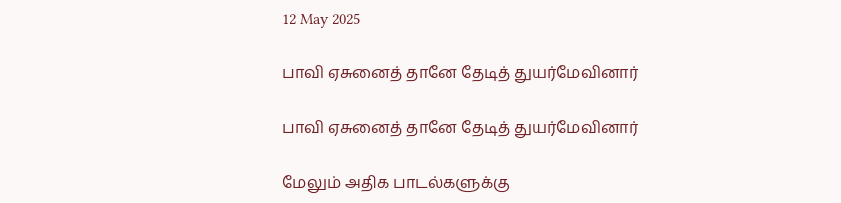12 May 2025

பாவி ஏசுனைத் தானே தேடித் துயர்மேவினார்

பாவி ஏசுனைத் தானே தேடித் துயர்மேவினார்

மேலும் அதிக பாடல்களுக்கு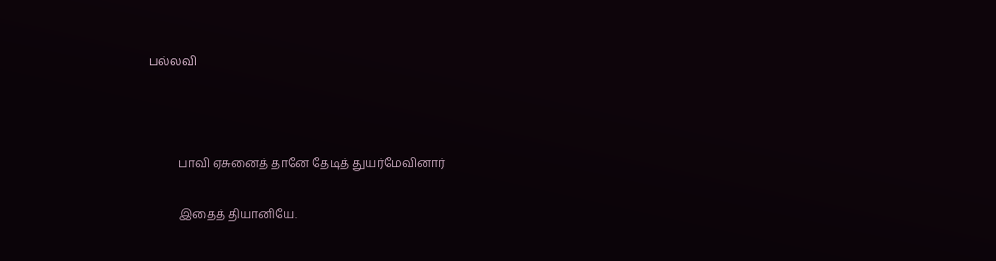பல்லவி



          பாவி ஏசுனைத் தானே தேடித் துயர்மேவினார்

          இதைத் தியானியே.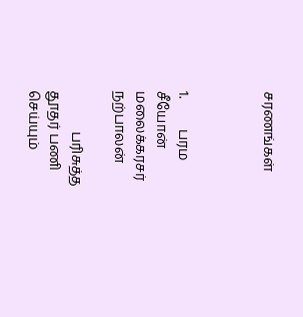சரணங்கள்



1.         பரம சீயோன் மலைக்கரசர் நற்பாலன்

            பரிசுத்த தூதர் பணி செய்யும்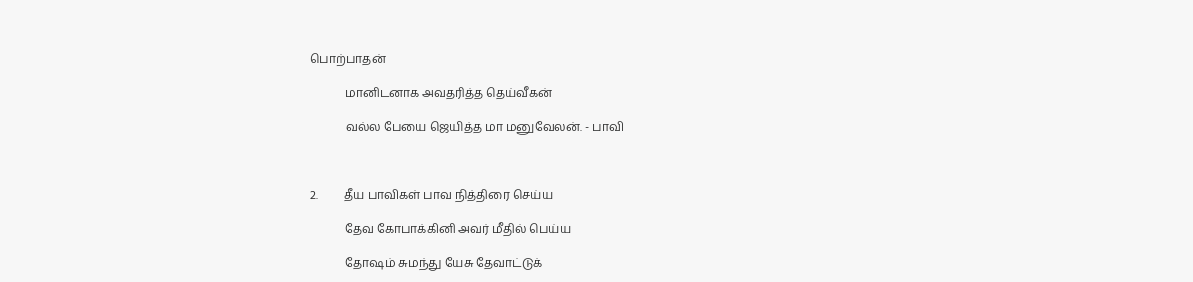பொற்பாதன்

            மானிடனாக அவதரித்த தெய்வீகன்

            வல்ல பேயை ஜெயித்த மா மனுவேலன். - பாவி



2.         தீய பாவிகள் பாவ நித்திரை செய்ய

            தேவ கோபாக்கினி அவர் மீதில் பெய்ய

            தோஷம் சுமந்து யேசு தேவாட்டுக்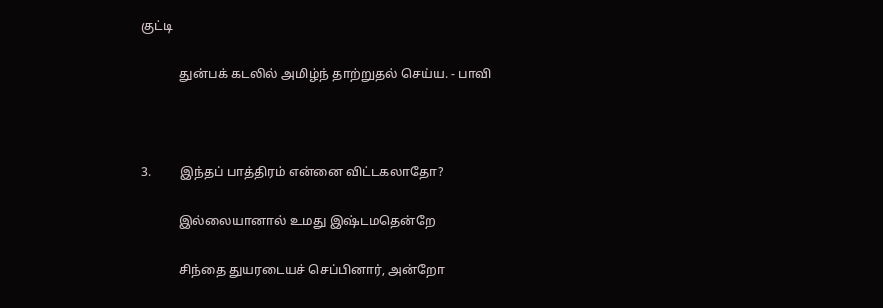குட்டி

            துன்பக் கடலில் அமிழ்ந் தாற்றுதல் செய்ய. - பாவி



3.         இந்தப் பாத்திரம் என்னை விட்டகலாதோ?

            இல்லையானால் உமது இஷ்டமதென்றே

            சிந்தை துயரடையச் செப்பினார், அன்றோ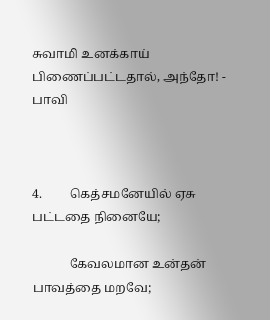சுவாமி உனக்காய் பிணைப்பட்டதால், அந்தோ! - பாவி



4.         கெத்சமனேயில் ஏசு பட்டதை நினையே;

            கேவலமான உன்தன் பாவத்தை மறவே;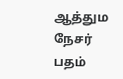ஆத்தும நேசர் பதம்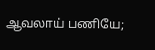ஆவலாய் பணியே;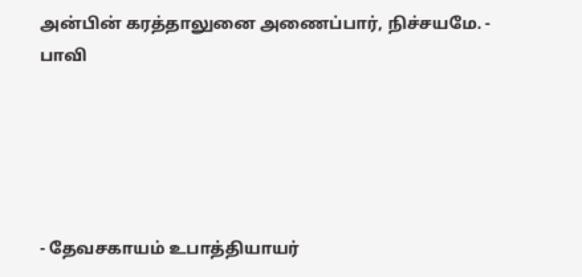அன்பின் கரத்தாலுனை அணைப்பார், நிச்சயமே. - பாவி





- தேவசகாயம் உபாத்தியாயர்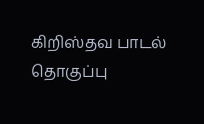கிறிஸ்தவ பாடல் தொகுப்பு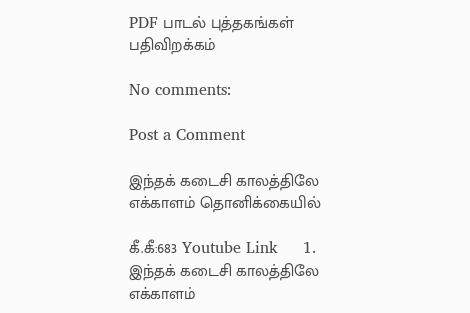PDF பாடல் புத்தகங்கள் பதிவிறக்கம்

No comments:

Post a Comment

இந்தக் கடைசி காலத்திலே எக்காளம் தொனிக்கையில்

கீ.கீ:683 Youtube Link     1.       இந்தக் கடைசி காலத்திலே எக்காளம்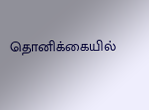தொனிக்கையில்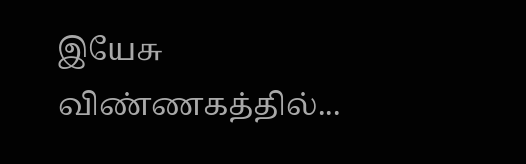இயேசு விண்ணகத்தில்...